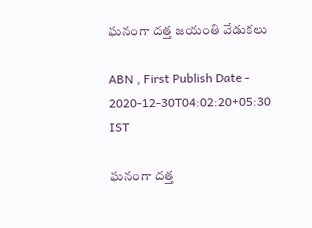ఘనంగా దత్త జయంతి వేడుకలు

ABN , First Publish Date - 2020-12-30T04:02:20+05:30 IST

ఘనంగా దత్త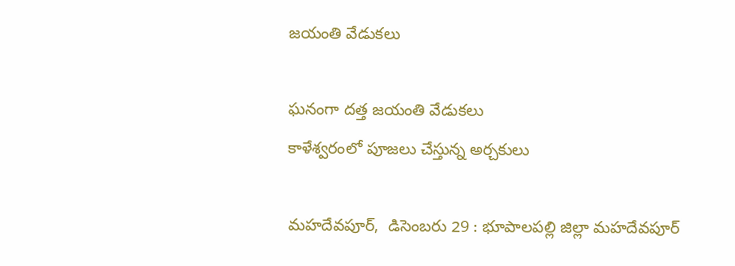జయంతి వేడుకలు

ఘనంగా దత్త జయంతి వేడుకలు
కాళేశ్వరంలో పూజలు చేస్తున్న అర్చకులు

మహదేవపూర్‌,  డిసెంబరు 29 : భూపాలపల్లి జిల్లా మహదేవపూర్‌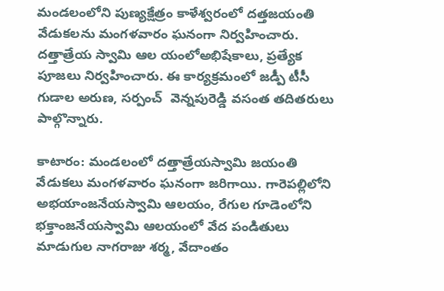మండలంలోని పుణ్యక్షేత్రం కాళేశ్వరంలో దత్తజయంతి వేడుకలను మంగళవారం ఘనంగా నిర్వహించారు. దత్తాత్రేయ స్వామి ఆల యంలోఅభిషేకాలు, ప్రత్యేక పూజలు నిర్వహించారు. ఈ కార్యక్రమంలో జడ్పీ టీసీ గుడాల అరుణ, సర్పంచ్‌  వెన్నపురెడ్డి వసంత తదితరులు  పాల్గొన్నారు.

కాటారం: మండలంలో దత్తాత్రేయస్వామి జయంతి వేడుకలు మంగళవారం ఘనంగా జరిగాయి. గారెపల్లిలోని అభయాంజనేయస్వామి ఆలయం, రేగుల గూడెంలోని భక్తాంజనేయస్వామి ఆలయంలో వేద పండితులు మాడుగుల నాగరాజు శర్మ, వేదాంతం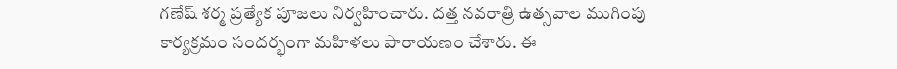గణేష్‌ శర్మ ప్రత్యేక పూజలు నిర్వహించారు. దత్త నవరాత్రి ఉత్సవాల ముగింపు కార్యక్రమం సందర్భంగా మహిళలు పారాయణం చేశారు. ఈ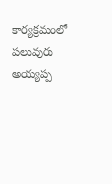కార్యక్రమంలో పలువురు అయ్యప్ప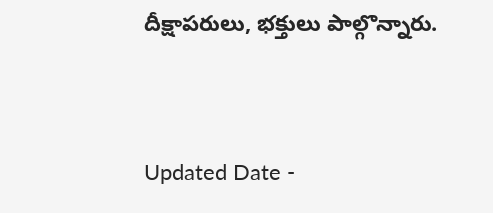దీక్షాపరులు, భక్తులు పాల్గొన్నారు.


Updated Date -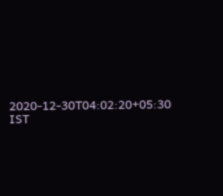2020-12-30T04:02:20+05:30 IST